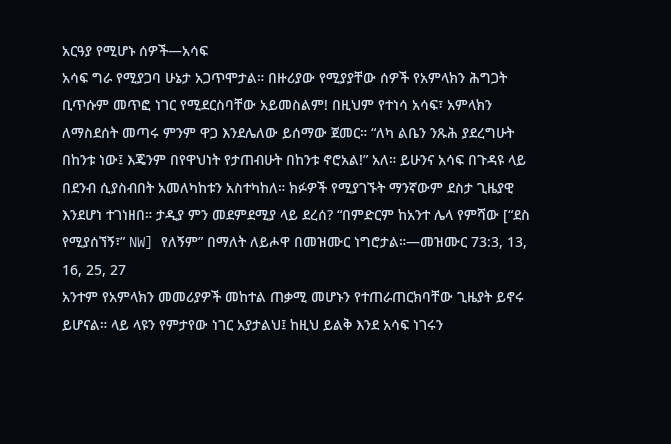አርዓያ የሚሆኑ ሰዎች—አሳፍ
አሳፍ ግራ የሚያጋባ ሁኔታ አጋጥሞታል። በዙሪያው የሚያያቸው ሰዎች የአምላክን ሕግጋት ቢጥሱም መጥፎ ነገር የሚደርስባቸው አይመስልም! በዚህም የተነሳ አሳፍ፣ አምላክን ለማስደሰት መጣሩ ምንም ዋጋ እንደሌለው ይሰማው ጀመር። “ለካ ልቤን ንጹሕ ያደረግሁት በከንቱ ነው፤ እጄንም በየዋህነት የታጠብሁት በከንቱ ኖሮአል!” አለ። ይሁንና አሳፍ በጉዳዩ ላይ በደንብ ሲያስብበት አመለካከቱን አስተካከለ። ክፉዎች የሚያገኙት ማንኛውም ደስታ ጊዜያዊ እንደሆነ ተገነዘበ። ታዲያ ምን መደምደሚያ ላይ ደረሰ? “በምድርም ከአንተ ሌላ የምሻው [“ደስ የሚያሰኘኝ፣” NW] የለኝም” በማለት ለይሖዋ በመዝሙር ነግሮታል።—መዝሙር 73:3, 13, 16, 25, 27
አንተም የአምላክን መመሪያዎች መከተል ጠቃሚ መሆኑን የተጠራጠርክባቸው ጊዜያት ይኖሩ ይሆናል። ላይ ላዩን የምታየው ነገር አያታልህ፤ ከዚህ ይልቅ እንደ አሳፍ ነገሩን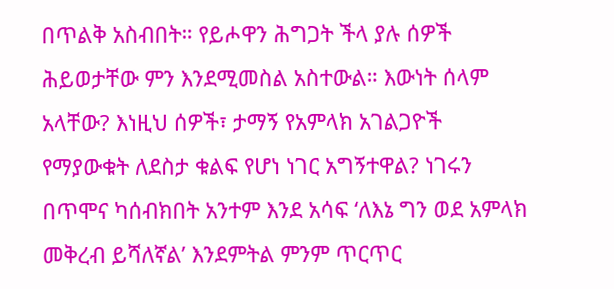በጥልቅ አስብበት። የይሖዋን ሕግጋት ችላ ያሉ ሰዎች ሕይወታቸው ምን እንደሚመስል አስተውል። እውነት ሰላም አላቸው? እነዚህ ሰዎች፣ ታማኝ የአምላክ አገልጋዮች የማያውቁት ለደስታ ቁልፍ የሆነ ነገር አግኝተዋል? ነገሩን በጥሞና ካሰብክበት አንተም እንደ አሳፍ ‘ለእኔ ግን ወደ አምላክ መቅረብ ይሻለኛል’ እንደምትል ምንም ጥርጥር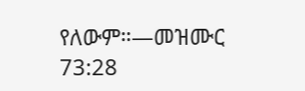የለውም።—መዝሙር 73:28